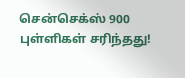சென்செக்ஸ் 900 புள்ளிகள் சரிந்தது!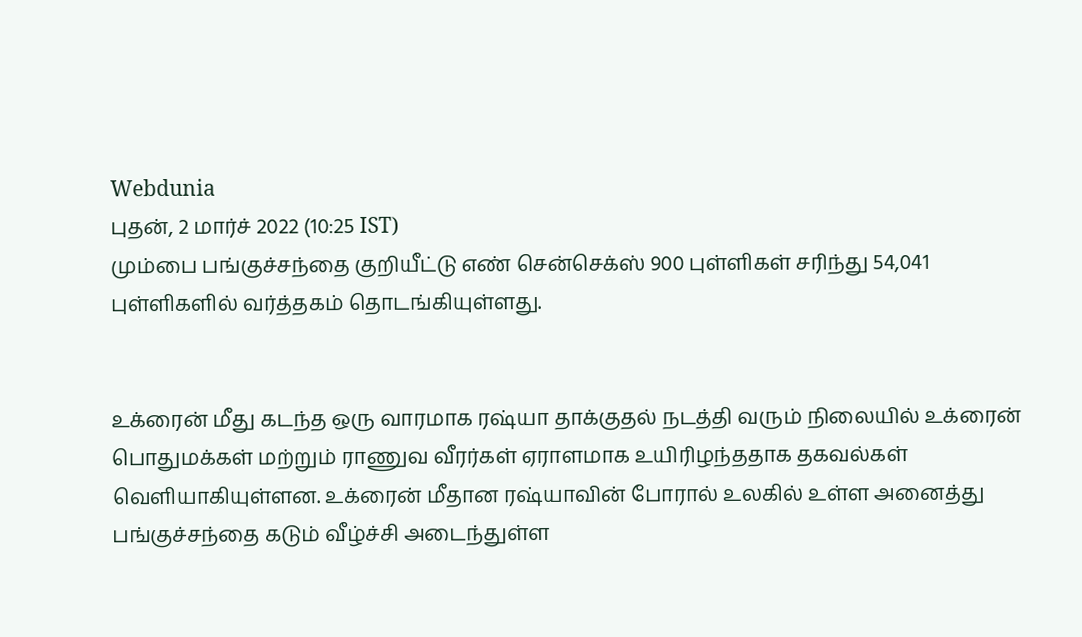Webdunia
புதன், 2 மார்ச் 2022 (10:25 IST)
மும்பை பங்குச்சந்தை குறியீட்டு எண் சென்செக்ஸ் 900 புள்ளிகள் சரிந்து 54,041 புள்ளிகளில் வர்த்தகம் தொடங்கியுள்ளது.


உக்ரைன் மீது கடந்த ஒரு வாரமாக ரஷ்யா தாக்குதல் நடத்தி வரும் நிலையில் உக்ரைன் பொதுமக்கள் மற்றும் ராணுவ வீரர்கள் ஏராளமாக உயிரிழந்ததாக தகவல்கள் வெளியாகியுள்ளன. உக்ரைன் மீதான ரஷ்யாவின் போரால் உலகில் உள்ள அனைத்து பங்குச்சந்தை கடும் வீழ்ச்சி அடைந்துள்ள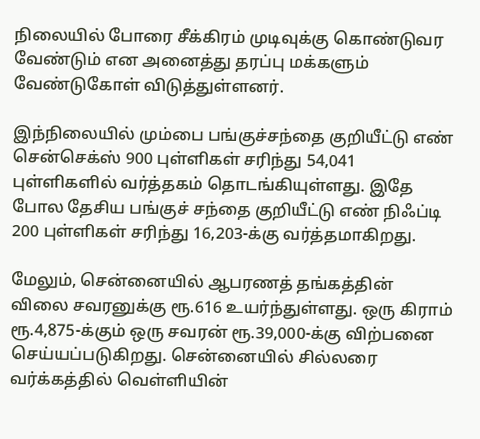நிலையில் போரை சீக்கிரம் முடிவுக்கு கொண்டுவர வேண்டும் என அனைத்து தரப்பு மக்களும் வேண்டுகோள் விடுத்துள்ளனர்.

இந்நிலையில் மும்பை பங்குச்சந்தை குறியீட்டு எண் சென்செக்ஸ் 900 புள்ளிகள் சரிந்து 54,041 புள்ளிகளில் வர்த்தகம் தொடங்கியுள்ளது. இதே போல தேசிய பங்குச் சந்தை குறியீட்டு எண் நிஃப்டி 200 புள்ளிகள் சரிந்து 16,203-க்கு வர்த்தமாகிறது.

மேலும், சென்னையில் ஆபரணத் தங்கத்தின் விலை சவரனுக்கு ரூ.616 உயர்ந்துள்ளது. ஒரு கிராம் ரூ.4,875-க்கும் ஒரு சவரன் ரூ.39,000-க்கு விற்பனை செய்யப்படுகிறது. சென்னையில் சில்லரை வர்க்கத்தில் வெள்ளியின்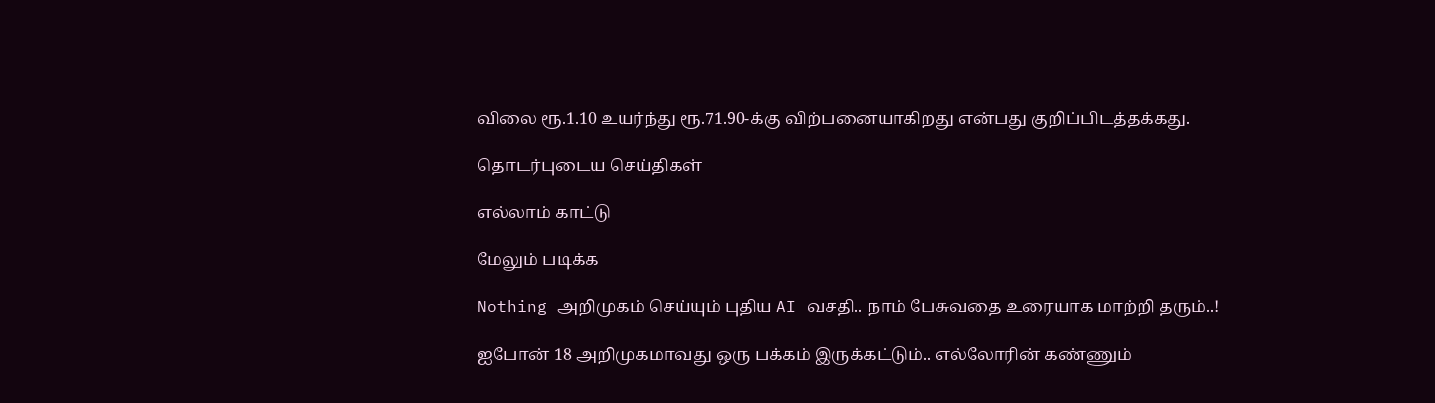விலை ரூ.1.10 உயர்ந்து ரூ.71.90-க்கு விற்பனையாகிறது என்பது குறிப்பிடத்தக்கது.

தொடர்புடைய செய்திகள்

எல்லாம் காட்டு

மேலும் படிக்க

Nothing அறிமுகம் செய்யும் புதிய AI வசதி.. நாம் பேசுவதை உரையாக மாற்றி தரும்..!

ஐபோன் 18 அறிமுகமாவது ஒரு பக்கம் இருக்கட்டும்.. எல்லோரின் கண்ணும்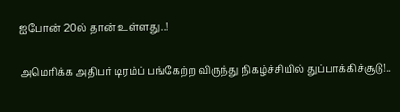ஐபோன் 20ல் தான் உள்ளது..!

அமெரிக்க அதிபர் டிரம்ப் பங்கேற்ற விருந்து நிகழ்ச்சியில் துப்பாக்கிச்சூடு!..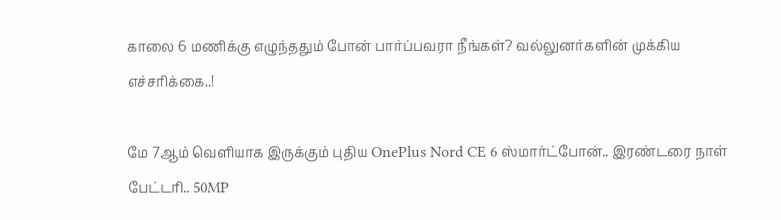காலை 6 மணிக்கு எழுந்ததும் போன் பார்ப்பவரா நீங்கள்? வல்லுனர்களின் முக்கிய எச்சரிக்கை..!

மே 7ஆம் வெளியாக இருக்கும் புதிய OnePlus Nord CE 6 ஸ்மார்ட்போன்.. இரண்டரை நாள் பேட்டரி.. 50MP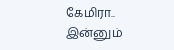கேமிரா.. இன்னும்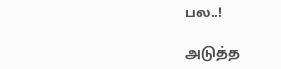பல..!

அடுத்த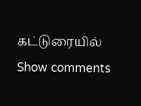கட்டுரையில்
Show comments